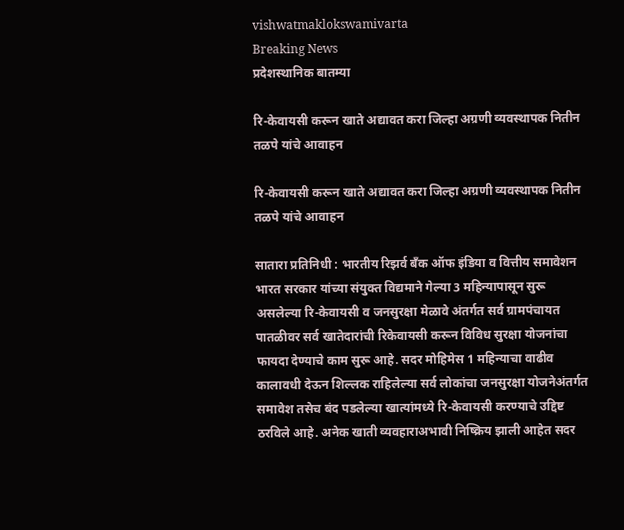vishwatmaklokswamivarta
Breaking News
प्रदेशस्थानिक बातम्या

रि-केवायसी करून खाते अद्यावत करा जिल्हा अग्रणी व्यवस्थापक नितीन तळपे यांचे आवाहन

रि-केवायसी करून खाते अद्यावत करा जिल्हा अग्रणी व्यवस्थापक नितीन तळपे यांचे आवाहन

सातारा प्रतिनिधी : भारतीय रिझर्व बँक ऑफ इंडिया व वित्तीय समावेशन भारत सरकार यांच्या संयुक्त विद्यमाने गेल्या 3 महिन्यापासून सुरू असलेल्या रि-केवायसी व जनसुरक्षा मेळावे अंतर्गत सर्व ग्रामपंचायत पातळीवर सर्व खातेदारांची रिकेवायसी करून विविध सुरक्षा योजनांचा फायदा देण्याचे काम सुरू आहे. सदर मोहिमेस 1 महिन्याचा वाढीव कालावधी देऊन शिल्लक राहिलेल्या सर्व लोकांचा जनसुरक्षा योजनेअंतर्गत समावेश तसेच बंद पडलेल्या खात्यांमध्ये रि-केवायसी करण्याचे उद्दिष्ट ठरविले आहे. अनेक खाती व्यवहाराअभावी निष्क्रिय झाली आहेत सदर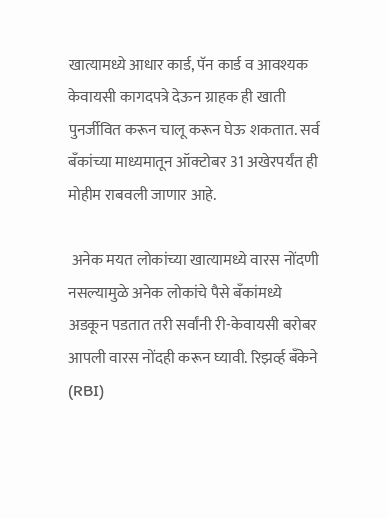खात्यामध्ये आधार कार्ड, पॅन कार्ड व आवश्यक केवायसी कागदपत्रे देऊन ग्राहक ही खाती पुनर्जीवित करून चालू करून घेऊ शकतात. सर्व बँकांच्या माध्यमातून ऑक्टोबर 31 अखेरपर्यंत ही मोहीम राबवली जाणार आहे.

 अनेक मयत लोकांच्या खात्यामध्ये वारस नोंदणी नसल्यामुळे अनेक लोकांचे पैसे बँकांमध्ये अडकून पडतात तरी सर्वांनी री-केवायसी बरोबर आपली वारस नोंदही करून घ्यावी. रिझर्व्ह बँकेने (RBI)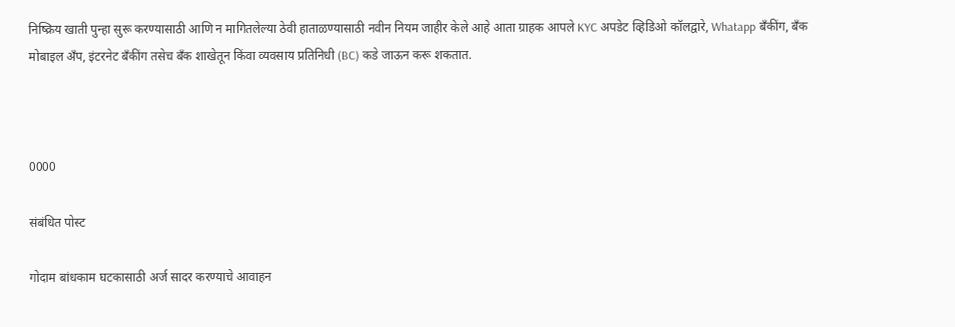निष्क्रिय खाती पुन्हा सुरू करण्यासाठी आणि न मागितलेल्या ठेवी हाताळण्यासाठी नवीन नियम जाहीर केले आहे आता ग्राहक आपले KYC अपडेट व्हिडिओ कॉलद्वारे, Whatapp बँकींग, बँक मोबाइल अँप, इंटरनेट बँकींग तसेच बँक शाखेतून किंवा व्यवसाय प्रतिनिधी (BC) कडे जाऊन करू शकतात.



0000

संबंधित पोस्ट

गोदाम बांधकाम घटकासाठी अर्ज सादर करण्याचे आवाहन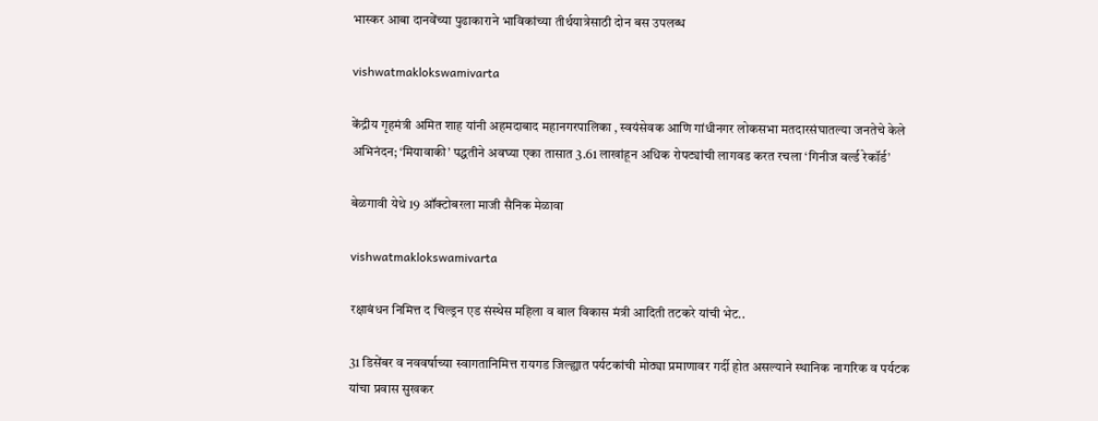भास्कर आबा दानवेंच्या पुढाकाराने भाविकांच्या तीर्थयात्रेसाठी दोन बस उपलब्ध

vishwatmaklokswamivarta

केंद्रीय गृहमंत्री अमित शाह यांनी अहमदाबाद महानगरपालिका , स्वयंसेवक आणि गांधीनगर लोकसभा मतदारसंघातल्या जनतेचे केले अभिनंदन; ‘मियावाकी’ पद्धतीने अवघ्या एका तासात 3.61 लाखांहून अधिक रोपट्यांची लागवड करत रचला ‘गिनीज वर्ल्ड रेकॉर्ड’

बेळगावी येथे 19 ऑक्टोबरला माजी सैनिक मेळावा

vishwatmaklokswamivarta

रक्षाबंधन निमित्त द चिल्ड्रन एड संस्थेस महिला व बाल विकास मंत्री आदिती तटकरे यांची भेट..

31 डिसेंबर व नववर्षाच्या स्वागतानिमित्त रायगड जिल्ह्यात पर्यटकांची मोठ्या प्रमाणावर गर्दी होत असल्याने स्थानिक नागरिक व पर्यटक यांचा प्रवास सुखकर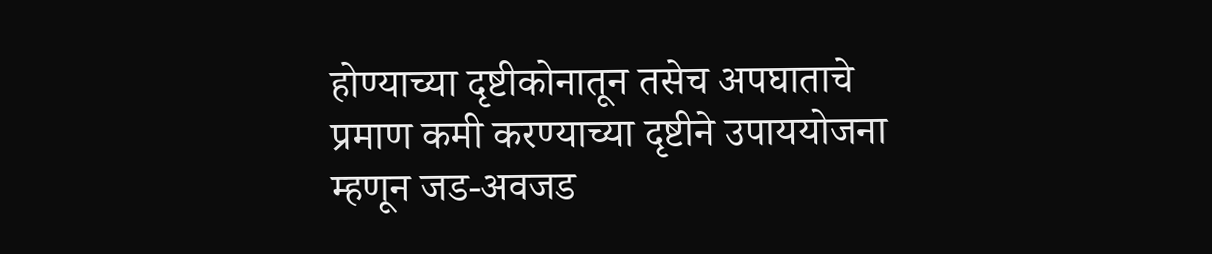होण्याच्या दृष्टीकोनातून तसेच अपघाताचे प्रमाण कमी करण्याच्या दृष्टीने उपाययोजना म्हणून जड-अवजड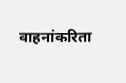वाहनांकरिता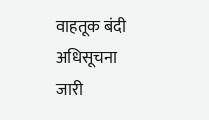वाहतूक बंदी अधिसूचना जारी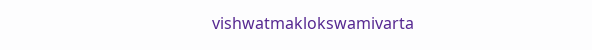vishwatmaklokswamivarta